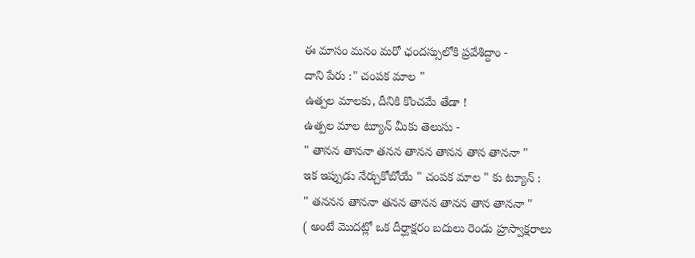ఈ మాసం మనం మరో ఛందస్సులోకి ప్రవేశిద్దాం -
దాని పేరు :" చంపక మాల "
ఉత్పల మాలకు, దీనికి కొంచమే తేడా !
ఉత్పల మాల ట్యూన్ మీకు తెలుసు -
" తానన తాననా తనన తానన తానన తాన తాననా "
ఇక ఇప్పుడు నేర్చుకోబోయే " చంపక మాల " కు ట్యూన్ :
" తననన తాననా తనన తానన తానన తాన తాననా "
( అంటే మొదట్లో ఒక దీర్ఘాక్షరం బదులు రెండు హ్రస్వాక్షరాలు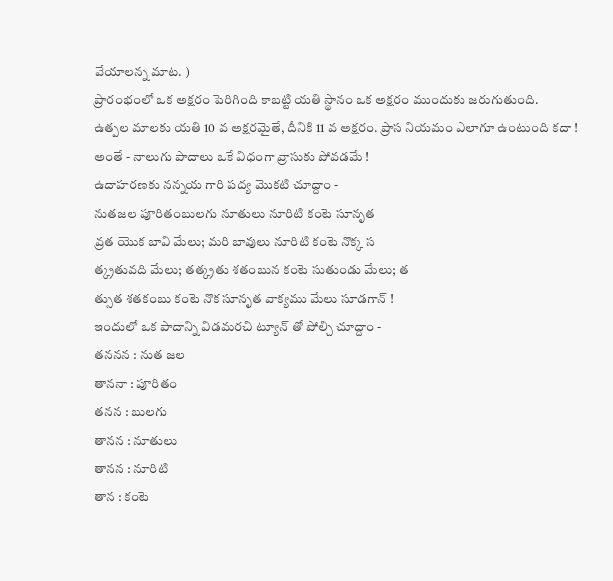వేయాలన్న మాట. )
ప్రారంభంలో ఒక అక్షరం పెరిగింది కాబట్టి యతి స్థానం ఒక అక్షరం ముందుకు జరుగుతుంది.
ఉత్పల మాలకు యతి 10 వ అక్షరమైతే, దీనికి 11 వ అక్షరం. ప్రాస నియమం ఎలాగూ ఉంటుంది కదా !
అంతే - నాలుగు పాదాలు ఒకే విధంగా వ్రాసుకు పోవడమే !
ఉదాహరణకు నన్నయ గారి పద్య మొకటి చూద్దాం -
నుతజల పూరితంబులగు నూతులు నూరిటి కంటె సూనృత
వ్రత యొక బావి మేలు; మరి బావులు నూరిటి కంటె నొక్క స
త్క్రతువది మేలు; తత్క్రతు శతంబున కంటె సుతుండు మేలు; త
త్సుత శతకంబు కంటె నొక సూనృత వాక్యము మేలు సూడగాన్ !
ఇందులో ఒక పాదాన్ని విడమరచి ట్యూన్ తో పోల్చి చూద్దాం -
తననన : నుత జల
తాననా : పూరితం
తనన : బులగు
తానన : నూతులు
తానన : నూరిటి
తాన : కంటె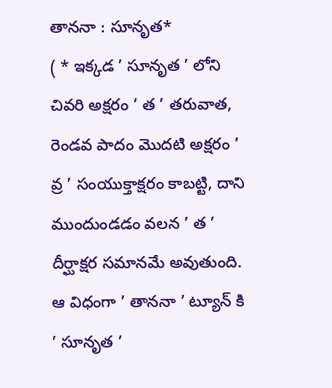తాననా : సూనృత*
( * ఇక్కడ ’ సూనృత ’ లోని చివరి అక్షరం ’ త ’ తరువాత, రెండవ పాదం మొదటి అక్షరం ’ వ్ర ’ సంయుక్తాక్షరం కాబట్టి, దాని ముందుండడం వలన ’ త ’ దీర్ఘాక్షర సమానమే అవుతుంది. ఆ విధంగా ’ తాననా ’ ట్యూన్ కి ’ సూనృత ’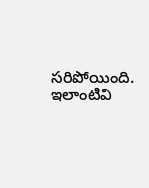సరిపోయింది. ఇలాంటివి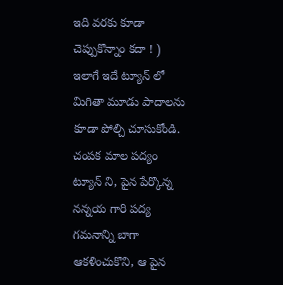ఇది వరకు కూడా చెప్పుకొన్నాం కదా ! )
ఇలాగే ఇదే ట్యూన్ లో మిగితా మూడు పాదాలను కూడా పోల్చి చూసుకోండి.
చంపక మాల పద్యం ట్యూన్ ని, పైన పేర్కొన్న నన్నయ గారి పద్య గమనాన్ని బాగా ఆకళించుకొని, ఆ పైన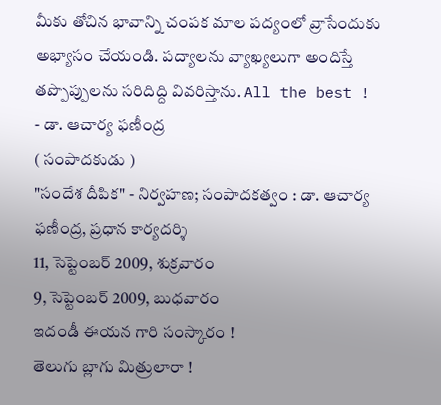మీకు తోచిన భావాన్ని చంపక మాల పద్యంలో వ్రాసేందుకు అభ్యాసం చేయండి. పద్యాలను వ్యాఖ్యలుగా అందిస్తే తప్పొప్పులను సరిదిద్ది వివరిస్తాను. All the best !
- డా. ఆచార్య ఫణీంద్ర
( సంపాదకుడు )
"సందేశ దీపిక" - నిర్వహణ; సంపాదకత్వం : డా. ఆచార్య ఫణీంద్ర, ప్రధాన కార్యదర్శి
11, సెప్టెంబర్ 2009, శుక్రవారం
9, సెప్టెంబర్ 2009, బుధవారం
ఇదండీ ఈయన గారి సంస్కారం !
తెలుగు బ్లాగు మిత్రులారా !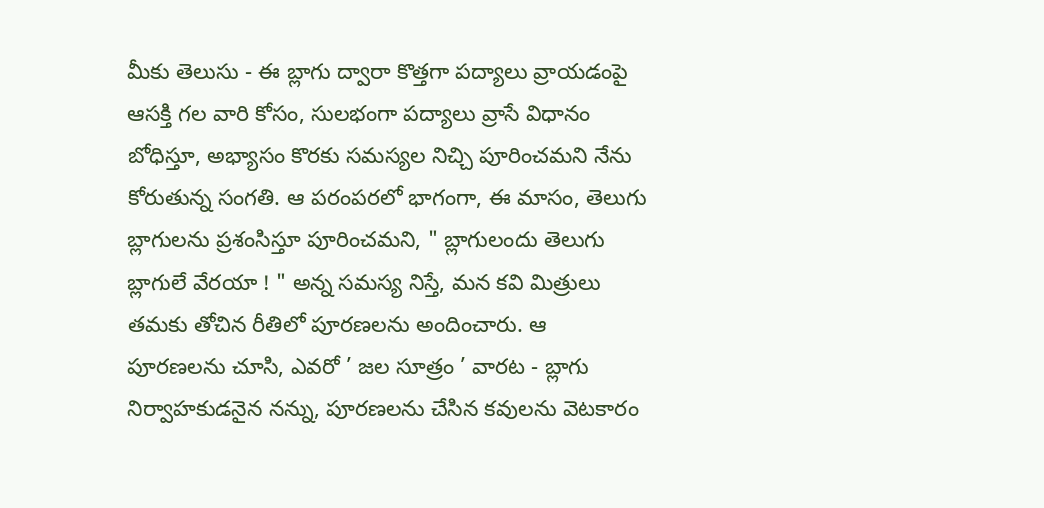మీకు తెలుసు - ఈ బ్లాగు ద్వారా కొత్తగా పద్యాలు వ్రాయడంపై ఆసక్తి గల వారి కోసం, సులభంగా పద్యాలు వ్రాసే విధానం బోధిస్తూ, అభ్యాసం కొరకు సమస్యల నిచ్చి పూరించమని నేను కోరుతున్న సంగతి. ఆ పరంపరలో భాగంగా, ఈ మాసం, తెలుగు బ్లాగులను ప్రశంసిస్తూ పూరించమని, " బ్లాగులందు తెలుగు బ్లాగులే వేరయా ! " అన్న సమస్య నిస్తే, మన కవి మిత్రులు తమకు తోచిన రీతిలో పూరణలను అందించారు. ఆ పూరణలను చూసి, ఎవరో ’ జల సూత్రం ’ వారట - బ్లాగు నిర్వాహకుడనైన నన్ను, పూరణలను చేసిన కవులను వెటకారం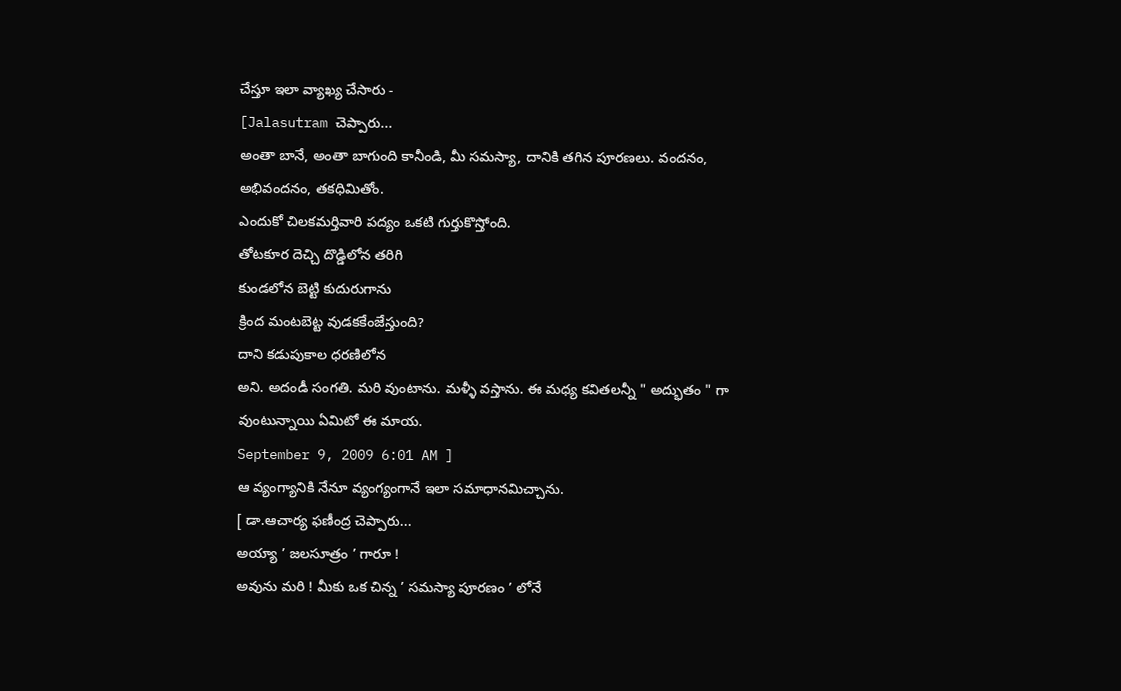చేస్తూ ఇలా వ్యాఖ్య చేసారు -
[Jalasutram చెప్పారు...
అంతా బానే, అంతా బాగుంది కానీండి, మీ సమస్యా, దానికి తగిన పూరణలు. వందనం, అభివందనం, తకధిమితోం.
ఎందుకో చిలకమర్తివారి పద్యం ఒకటి గుర్తుకొస్తోంది.
తోటకూర దెచ్చి దొడ్డిలోన తరిగి
కుండలోన బెట్టి కుదురుగాను
క్రింద మంటబెట్ట వుడకకేంజేస్తుంది?
దాని కడుపుకాల ధరణిలోన
అని. అదండీ సంగతి. మరి వుంటాను. మళ్ళీ వస్తాను. ఈ మధ్య కవితలన్నీ " అద్భుతం " గా వుంటున్నాయి ఏమిటో ఈ మాయ.
September 9, 2009 6:01 AM ]
ఆ వ్యంగ్యానికి నేనూ వ్యంగ్యంగానే ఇలా సమాధానమిచ్చాను.
[ డా.ఆచార్య ఫణీంద్ర చెప్పారు...
అయ్యా ’ జలసూత్రం ’ గారూ !
అవును మరి ! మీకు ఒక చిన్న ’ సమస్యా పూరణం ’ లోనే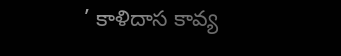’ కాళిదాస కావ్య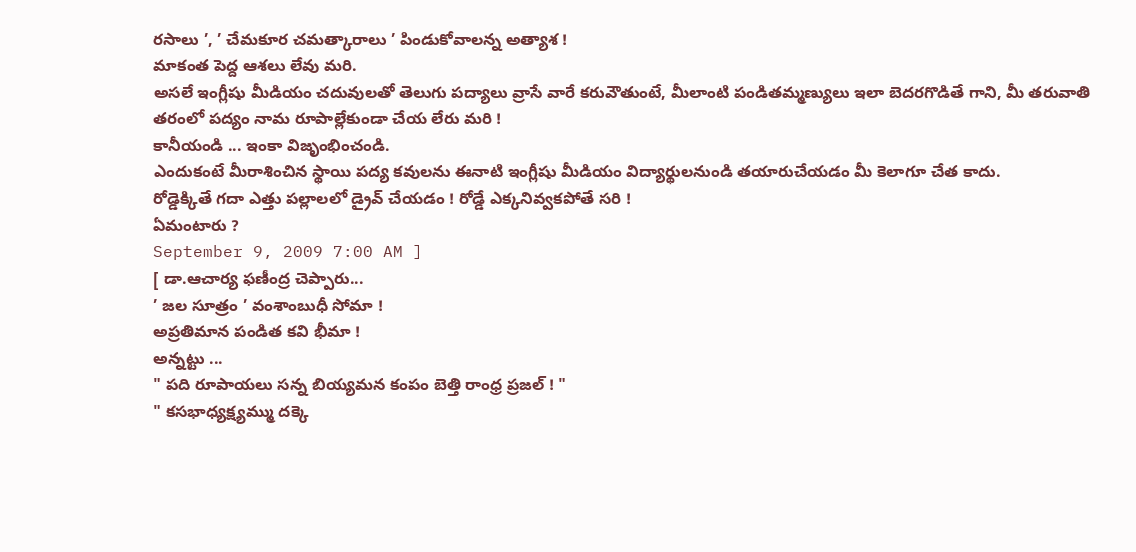రసాలు ’, ’ చేమకూర చమత్కారాలు ’ పిండుకోవాలన్న అత్యాశ !
మాకంత పెద్ద ఆశలు లేవు మరి.
అసలే ఇంగ్లీషు మీడియం చదువులతో తెలుగు పద్యాలు వ్రాసే వారే కరువౌతుంటే, మీలాంటి పండితమ్మణ్యులు ఇలా బెదరగొడితే గాని, మీ తరువాతి తరంలో పద్యం నామ రూపాల్లేకుండా చేయ లేరు మరి !
కానీయండి ... ఇంకా విజృంభించండి.
ఎందుకంటే మీరాశించిన స్థాయి పద్య కవులను ఈనాటి ఇంగ్లీషు మీడియం విద్యార్థులనుండి తయారుచేయడం మీ కెలాగూ చేత కాదు.
రోడ్డెక్కితే గదా ఎత్తు పల్లాలలో డ్రైవ్ చేయడం ! రోడ్డే ఎక్కనివ్వకపోతే సరి !
ఏమంటారు ?
September 9, 2009 7:00 AM ]
[ డా.ఆచార్య ఫణీంద్ర చెప్పారు...
’ జల సూత్రం ’ వంశాంబుధీ సోమా !
అప్రతిమాన పండిత కవి భీమా !
అన్నట్టు ...
" పది రూపాయలు సన్న బియ్యమన కంపం బెత్తి రాంధ్ర ప్రజల్ ! "
" కసభాధ్యక్ష్యమ్ము దక్కె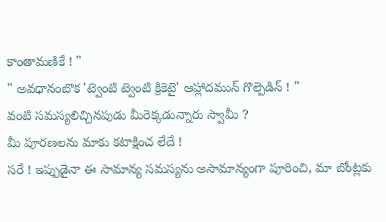కాంతామణికే ! "
" అవధానంబొక 'ట్వెంటి ట్వెంటి క్రికెటై' ఆహ్లాదమున్ గొల్పెడిన్ ! "
వంటి సమస్యలిచ్చినపుడు మీరెక్కడున్నారు స్వామీ ?
మీ పూరణలను మాకు కటాక్షించ లేదే !
సరే ! ఇప్పుడైనా ఈ సామాన్య సమస్యను అసామాన్యంగా పూరించి, మా బోంట్లకు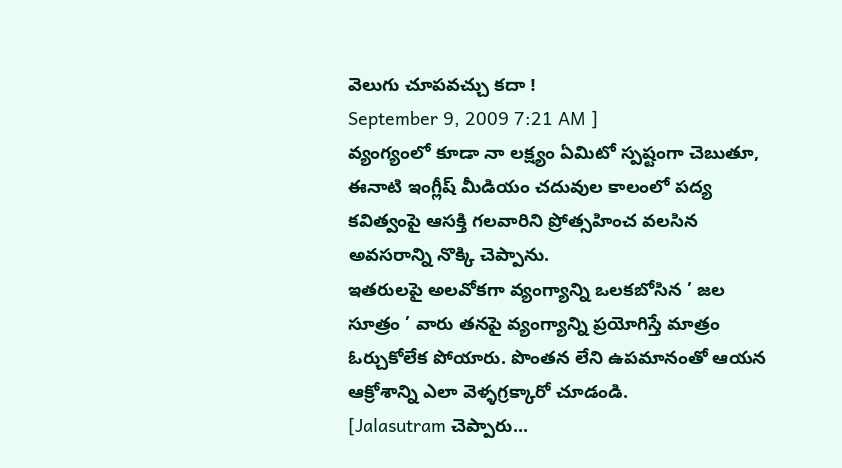వెలుగు చూపవచ్చు కదా !
September 9, 2009 7:21 AM ]
వ్యంగ్యంలో కూడా నా లక్ష్యం ఏమిటో స్పష్టంగా చెబుతూ, ఈనాటి ఇంగ్లీష్ మీడియం చదువుల కాలంలో పద్య కవిత్వంపై ఆసక్తి గలవారిని ప్రోత్సహించ వలసిన అవసరాన్ని నొక్కి చెప్పాను.
ఇతరులపై అలవోకగా వ్యంగ్యాన్ని ఒలకబోసిన ’ జల సూత్రం ’ వారు తనపై వ్యంగ్యాన్ని ప్రయోగిస్తే మాత్రం ఓర్చుకోలేక పోయారు. పొంతన లేని ఉపమానంతో ఆయన ఆక్రోశాన్ని ఎలా వెళ్ళగ్రక్కారో చూడండి.
[Jalasutram చెప్పారు...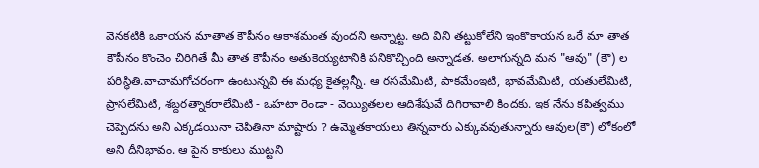వెనకటికి ఒకాయన మాతాత కౌపీనం ఆకాశమంత వుందని అన్నాట్ట. అది విని తట్టుకోలేని ఇంకొకాయన ఒరే మా తాత కౌపీనం కొంచెం చిరిగితే మీ తాత కౌపీనం అతుకెయ్యటానికి పనికొచ్చింది అన్నాడత. అలాగున్నది మన "ఆవు" (కౌ) ల పరిస్థితి.వాచామగోచరంగా ఉంటున్నవి ఈ మధ్య కైతల్లన్నీ. ఆ రసమేమిటి, పాకమేంఇటి, భావమేమిటి, యతులేమిటి, ప్రాసలేమిటి, శబ్దరత్నాకరాలేమిటి - ఒహటా రెండా - వెయ్యితలల ఆదిశేషువే దిగిరావాలి కిందకు. ఇక నేను కపిత్వము చెప్పెదను అని ఎక్కడయినా చెపితినా మాష్టారు ? ఉమ్మెతకాయలు తిన్నవారు ఎక్కువవుతున్నారు ఆవుల(కౌ) లోకంలో అని దీనిభావం. ఆ పైన కాకులు ముట్టని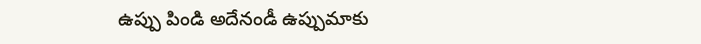ఉప్పు పిండి అదేనండీ ఉప్పుమాకు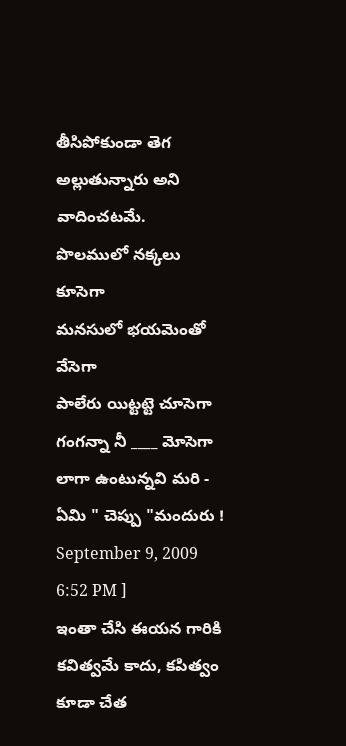తీసిపోకుండా తెగ అల్లుతున్నారు అని వాదించటమే.
పొలములో నక్కలు కూసెగా
మనసులో భయమెంతో వేసెగా
పాలేరు యిట్టట్టె చూసెగా
గంగన్నా నీ ____ మోసెగా
లాగా ఉంటున్నవి మరి - ఏమి " చెప్పు "మందురు !
September 9, 2009 6:52 PM ]
ఇంతా చేసి ఈయన గారికి కవిత్వమే కాదు, కపిత్వం కూడా చేత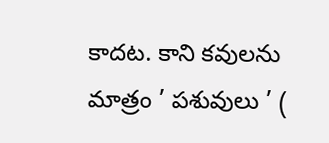కాదట. కాని కవులను మాత్రం ’ పశువులు ’ (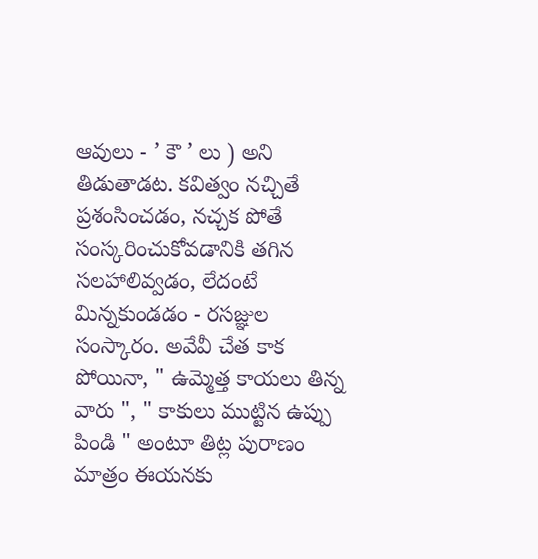ఆవులు - ’ కౌ ’ లు ) అని తిడుతాడట. కవిత్వం నచ్చితే ప్రశంసించడం, నచ్చక పోతే సంస్కరించుకోవడానికి తగిన సలహాలివ్వడం, లేదంటే మిన్నకుండడం - రసజ్ఞుల సంస్కారం. అవేవీ చేత కాక పోయినా, " ఉమ్మెత్త కాయలు తిన్న వారు ", " కాకులు ముట్టిన ఉప్పు పిండి " అంటూ తిట్ల పురాణం మాత్రం ఈయనకు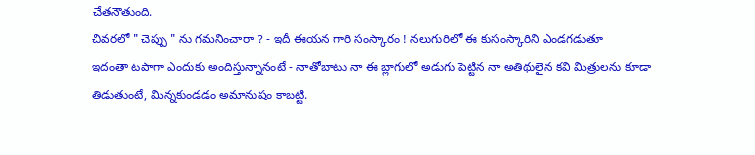చేతనౌతుంది.
చివరలో " చెప్పు " ను గమనించారా ? - ఇదీ ఈయన గారి సంస్కారం ! నలుగురిలో ఈ కుసంస్కారిని ఎండగడుతూ
ఇదంతా టపాగా ఎందుకు అందిస్తున్నానంటే - నాతోబాటు నా ఈ బ్లాగులో అడుగు పెట్టిన నా అతిథులైన కవి మిత్రులను కూడా తిడుతుంటే, మిన్నకుండడం అమానుషం కాబట్టి.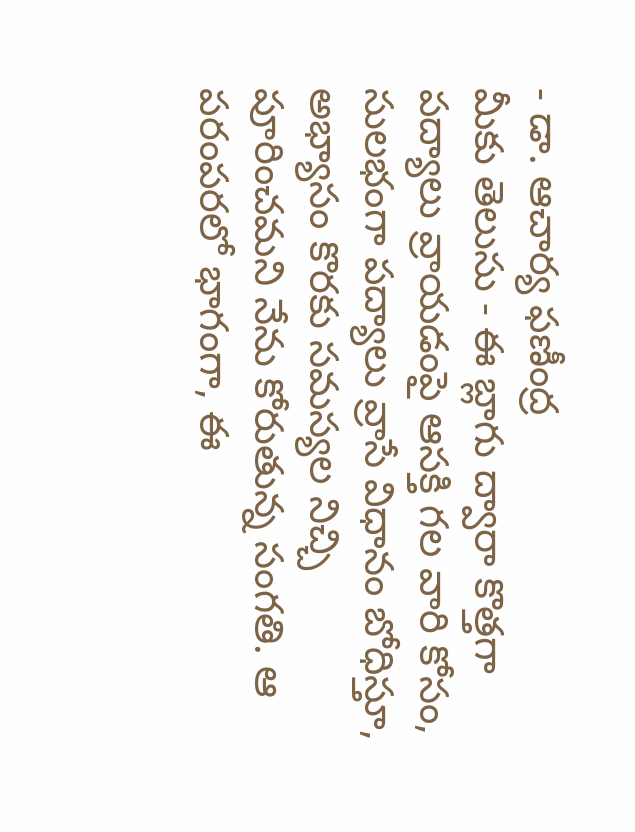- డా. ఆచార్య ఫణీంద్ర
మీకు తెలుసు - ఈ బ్లాగు ద్వారా కొత్తగా పద్యాలు వ్రాయడంపై ఆసక్తి గల వారి కోసం, సులభంగా పద్యాలు వ్రాసే విధానం బోధిస్తూ, అభ్యాసం కొరకు సమస్యల నిచ్చి పూరించమని నేను కోరుతున్న సంగతి. ఆ పరంపరలో భాగంగా, ఈ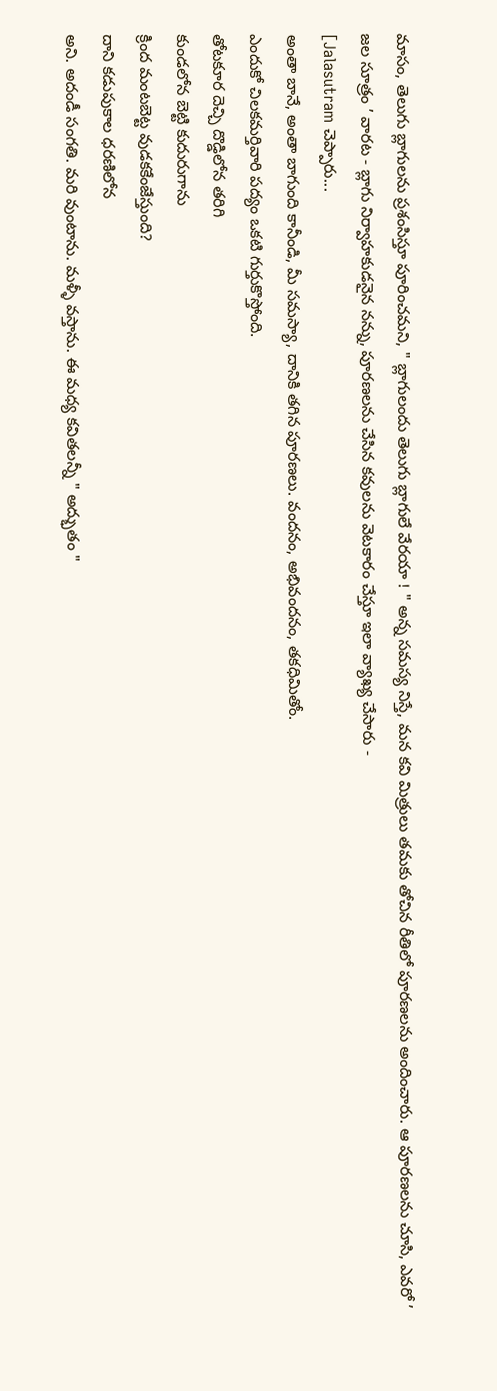మాసం, తెలుగు బ్లాగులను ప్రశంసిస్తూ పూరించమని, " బ్లాగులందు తెలుగు బ్లాగులే వేరయా ! " అన్న సమస్య నిస్తే, మన కవి మిత్రులు తమకు తోచిన రీతిలో పూరణలను అందించారు. ఆ పూరణలను చూసి, ఎవరో ’ జల సూత్రం ’ వారట - బ్లాగు నిర్వాహకుడనైన నన్ను, పూరణలను చేసిన కవులను వెటకారం చేస్తూ ఇలా వ్యాఖ్య చేసారు -
[Jalasutram చెప్పారు...
అంతా బానే, అంతా బాగుంది కానీండి, మీ సమస్యా, దానికి తగిన పూరణలు. వందనం, అభివందనం, తకధిమితోం.
ఎందుకో చిలకమర్తివారి పద్యం ఒకటి గుర్తుకొస్తోంది.
తోటకూర దెచ్చి దొడ్డిలోన తరిగి
కుండలోన బెట్టి కుదురుగాను
క్రింద మంటబెట్ట వుడకకేంజేస్తుంది?
దాని కడుపుకాల ధరణిలోన
అని. అదండీ సంగతి. మరి వుంటాను. మళ్ళీ వస్తాను. ఈ మధ్య కవితలన్నీ " అద్భుతం "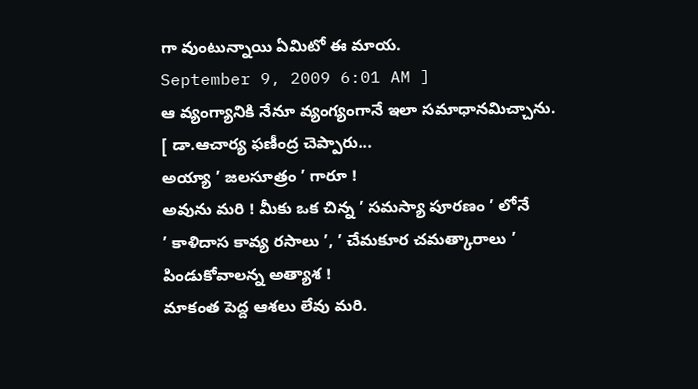గా వుంటున్నాయి ఏమిటో ఈ మాయ.
September 9, 2009 6:01 AM ]
ఆ వ్యంగ్యానికి నేనూ వ్యంగ్యంగానే ఇలా సమాధానమిచ్చాను.
[ డా.ఆచార్య ఫణీంద్ర చెప్పారు...
అయ్యా ’ జలసూత్రం ’ గారూ !
అవును మరి ! మీకు ఒక చిన్న ’ సమస్యా పూరణం ’ లోనే
’ కాళిదాస కావ్య రసాలు ’, ’ చేమకూర చమత్కారాలు ’ పిండుకోవాలన్న అత్యాశ !
మాకంత పెద్ద ఆశలు లేవు మరి.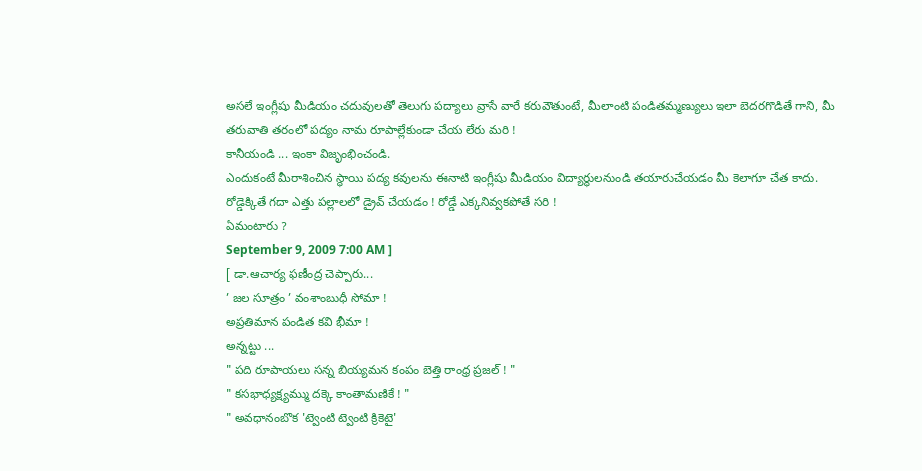అసలే ఇంగ్లీషు మీడియం చదువులతో తెలుగు పద్యాలు వ్రాసే వారే కరువౌతుంటే, మీలాంటి పండితమ్మణ్యులు ఇలా బెదరగొడితే గాని, మీ తరువాతి తరంలో పద్యం నామ రూపాల్లేకుండా చేయ లేరు మరి !
కానీయండి ... ఇంకా విజృంభించండి.
ఎందుకంటే మీరాశించిన స్థాయి పద్య కవులను ఈనాటి ఇంగ్లీషు మీడియం విద్యార్థులనుండి తయారుచేయడం మీ కెలాగూ చేత కాదు.
రోడ్డెక్కితే గదా ఎత్తు పల్లాలలో డ్రైవ్ చేయడం ! రోడ్డే ఎక్కనివ్వకపోతే సరి !
ఏమంటారు ?
September 9, 2009 7:00 AM ]
[ డా.ఆచార్య ఫణీంద్ర చెప్పారు...
’ జల సూత్రం ’ వంశాంబుధీ సోమా !
అప్రతిమాన పండిత కవి భీమా !
అన్నట్టు ...
" పది రూపాయలు సన్న బియ్యమన కంపం బెత్తి రాంధ్ర ప్రజల్ ! "
" కసభాధ్యక్ష్యమ్ము దక్కె కాంతామణికే ! "
" అవధానంబొక 'ట్వెంటి ట్వెంటి క్రికెటై'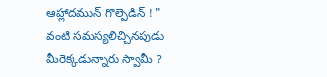ఆహ్లాదమున్ గొల్పెడిన్ ! "
వంటి సమస్యలిచ్చినపుడు మీరెక్కడున్నారు స్వామీ ?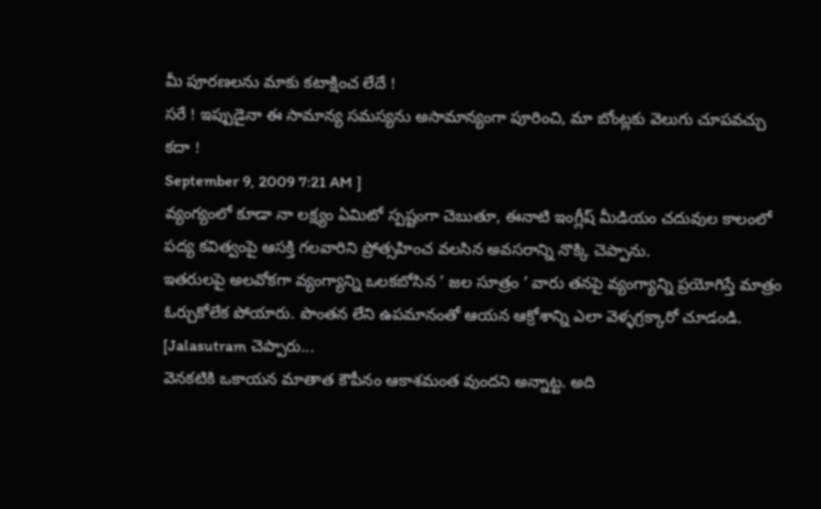మీ పూరణలను మాకు కటాక్షించ లేదే !
సరే ! ఇప్పుడైనా ఈ సామాన్య సమస్యను అసామాన్యంగా పూరించి, మా బోంట్లకు వెలుగు చూపవచ్చు కదా !
September 9, 2009 7:21 AM ]
వ్యంగ్యంలో కూడా నా లక్ష్యం ఏమిటో స్పష్టంగా చెబుతూ, ఈనాటి ఇంగ్లీష్ మీడియం చదువుల కాలంలో పద్య కవిత్వంపై ఆసక్తి గలవారిని ప్రోత్సహించ వలసిన అవసరాన్ని నొక్కి చెప్పాను.
ఇతరులపై అలవోకగా వ్యంగ్యాన్ని ఒలకబోసిన ’ జల సూత్రం ’ వారు తనపై వ్యంగ్యాన్ని ప్రయోగిస్తే మాత్రం ఓర్చుకోలేక పోయారు. పొంతన లేని ఉపమానంతో ఆయన ఆక్రోశాన్ని ఎలా వెళ్ళగ్రక్కారో చూడండి.
[Jalasutram చెప్పారు...
వెనకటికి ఒకాయన మాతాత కౌపీనం ఆకాశమంత వుందని అన్నాట్ట. అది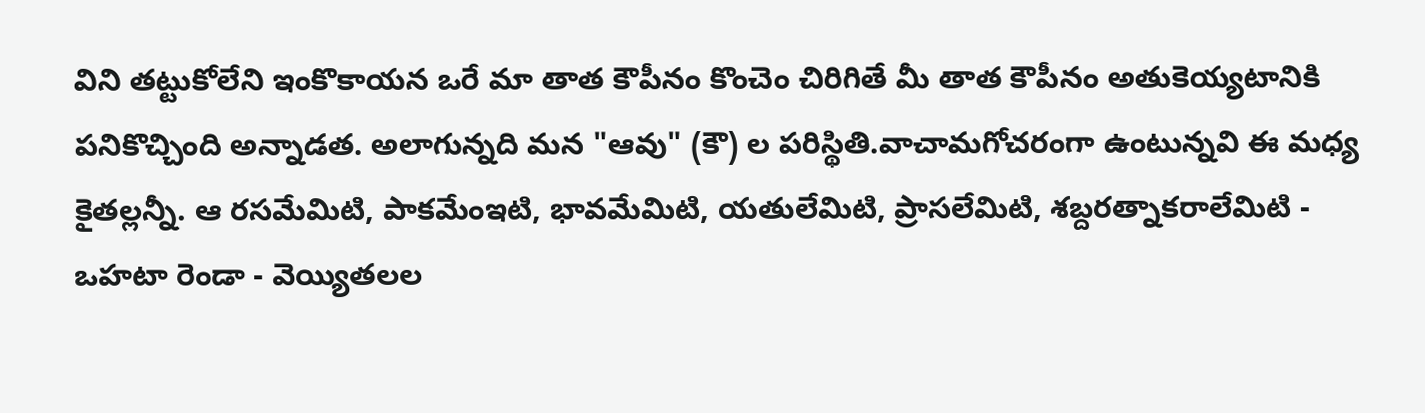విని తట్టుకోలేని ఇంకొకాయన ఒరే మా తాత కౌపీనం కొంచెం చిరిగితే మీ తాత కౌపీనం అతుకెయ్యటానికి పనికొచ్చింది అన్నాడత. అలాగున్నది మన "ఆవు" (కౌ) ల పరిస్థితి.వాచామగోచరంగా ఉంటున్నవి ఈ మధ్య కైతల్లన్నీ. ఆ రసమేమిటి, పాకమేంఇటి, భావమేమిటి, యతులేమిటి, ప్రాసలేమిటి, శబ్దరత్నాకరాలేమిటి - ఒహటా రెండా - వెయ్యితలల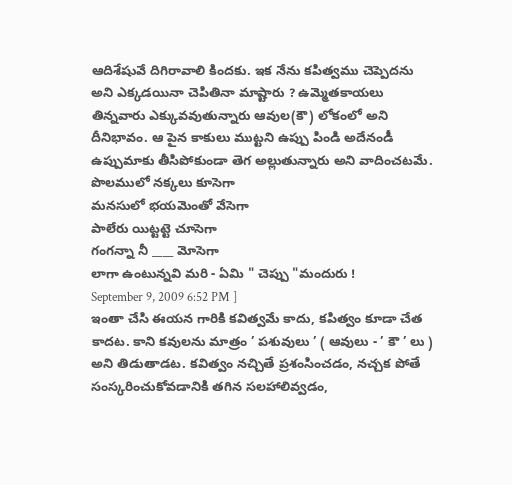ఆదిశేషువే దిగిరావాలి కిందకు. ఇక నేను కపిత్వము చెప్పెదను అని ఎక్కడయినా చెపితినా మాష్టారు ? ఉమ్మెతకాయలు తిన్నవారు ఎక్కువవుతున్నారు ఆవుల(కౌ) లోకంలో అని దీనిభావం. ఆ పైన కాకులు ముట్టని ఉప్పు పిండి అదేనండీ ఉప్పుమాకు తీసిపోకుండా తెగ అల్లుతున్నారు అని వాదించటమే.
పొలములో నక్కలు కూసెగా
మనసులో భయమెంతో వేసెగా
పాలేరు యిట్టట్టె చూసెగా
గంగన్నా నీ ____ మోసెగా
లాగా ఉంటున్నవి మరి - ఏమి " చెప్పు "మందురు !
September 9, 2009 6:52 PM ]
ఇంతా చేసి ఈయన గారికి కవిత్వమే కాదు, కపిత్వం కూడా చేత కాదట. కాని కవులను మాత్రం ’ పశువులు ’ ( ఆవులు - ’ కౌ ’ లు ) అని తిడుతాడట. కవిత్వం నచ్చితే ప్రశంసించడం, నచ్చక పోతే సంస్కరించుకోవడానికి తగిన సలహాలివ్వడం,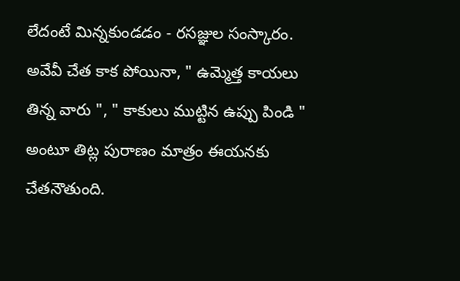లేదంటే మిన్నకుండడం - రసజ్ఞుల సంస్కారం. అవేవీ చేత కాక పోయినా, " ఉమ్మెత్త కాయలు తిన్న వారు ", " కాకులు ముట్టిన ఉప్పు పిండి " అంటూ తిట్ల పురాణం మాత్రం ఈయనకు చేతనౌతుంది.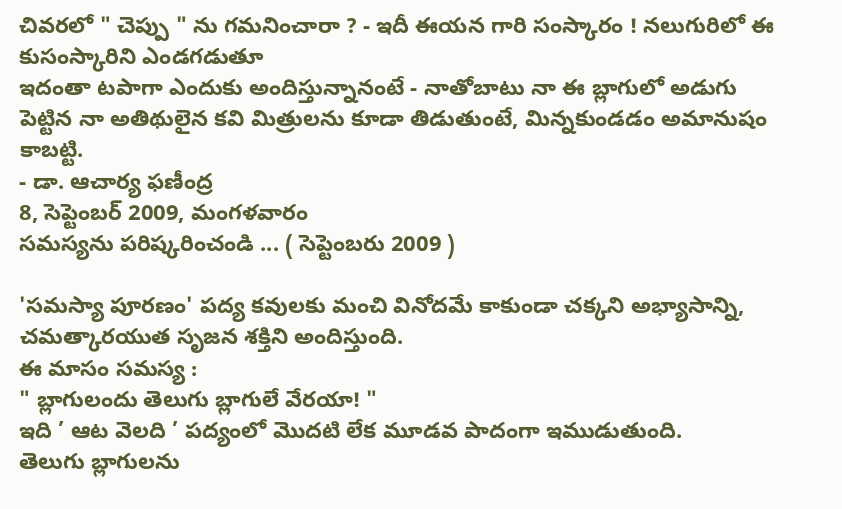చివరలో " చెప్పు " ను గమనించారా ? - ఇదీ ఈయన గారి సంస్కారం ! నలుగురిలో ఈ కుసంస్కారిని ఎండగడుతూ
ఇదంతా టపాగా ఎందుకు అందిస్తున్నానంటే - నాతోబాటు నా ఈ బ్లాగులో అడుగు పెట్టిన నా అతిథులైన కవి మిత్రులను కూడా తిడుతుంటే, మిన్నకుండడం అమానుషం కాబట్టి.
- డా. ఆచార్య ఫణీంద్ర
8, సెప్టెంబర్ 2009, మంగళవారం
సమస్యను పరిష్కరించండి ... ( సెప్టెంబరు 2009 )

'సమస్యా పూరణం' పద్య కవులకు మంచి వినోదమే కాకుండా చక్కని అభ్యాసాన్ని,
చమత్కారయుత సృజన శక్తిని అందిస్తుంది.
ఈ మాసం సమస్య :
" బ్లాగులందు తెలుగు బ్లాగులే వేరయా! "
ఇది ’ ఆట వెలది ’ పద్యంలో మొదటి లేక మూడవ పాదంగా ఇముడుతుంది.
తెలుగు బ్లాగులను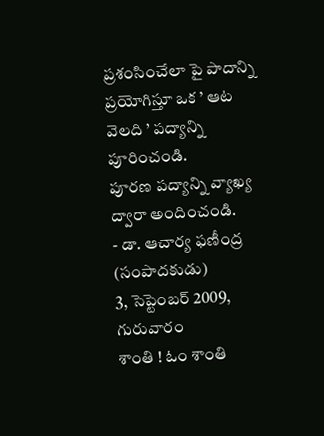ప్రశంసించేలా పై పాదాన్ని ప్రయోగిస్తూ ఒక ’ ఆట వెలది ’ పద్యాన్ని పూరించండి.
పూరణ పద్యాన్ని వ్యాఖ్య ద్వారా అందించండి.
- డా. ఆచార్య ఫణీంద్ర (సంపాదకుడు)
3, సెప్టెంబర్ 2009, గురువారం
శాంతి ! ఓం శాంతి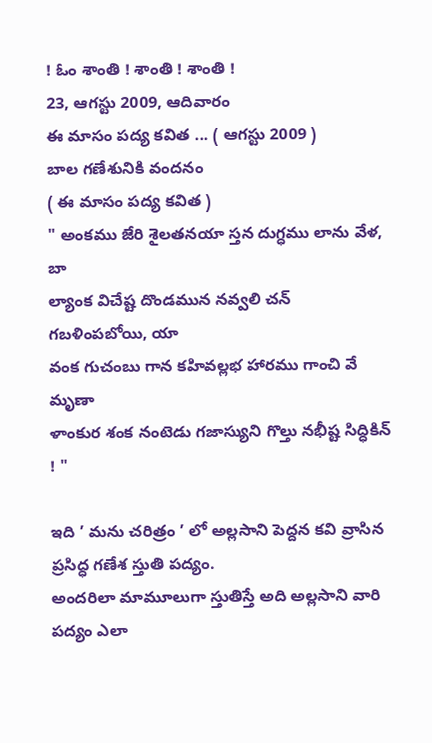! ఓం శాంతి ! శాంతి ! శాంతి !
23, ఆగస్టు 2009, ఆదివారం
ఈ మాసం పద్య కవిత ... ( ఆగస్టు 2009 )
బాల గణేశునికి వందనం
( ఈ మాసం పద్య కవిత )
" అంకము జేరి శైలతనయా స్తన దుగ్ధము లాను వేళ, బా
ల్యాంక విచేష్ట దొండమున నవ్వలి చన్ గబళింపబోయి, యా
వంక గుచంబు గాన కహివల్లభ హారము గాంచి వే మృణా
ళాంకుర శంక నంటెడు గజాస్యుని గొల్తు నభీష్ట సిద్ధికిన్ ! "

ఇది ’ మను చరిత్రం ’ లో అల్లసాని పెద్దన కవి వ్రాసిన ప్రసిద్ధ గణేశ స్తుతి పద్యం.
అందరిలా మామూలుగా స్తుతిస్తే అది అల్లసాని వారి పద్యం ఎలా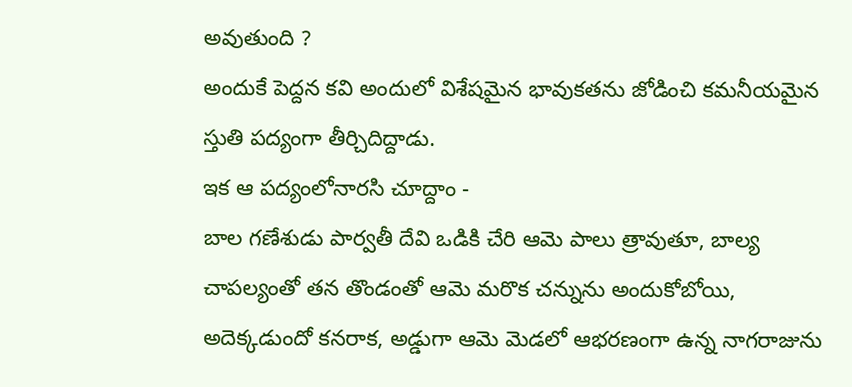అవుతుంది ?
అందుకే పెద్దన కవి అందులో విశేషమైన భావుకతను జోడించి కమనీయమైన స్తుతి పద్యంగా తీర్చిదిద్దాడు.
ఇక ఆ పద్యంలోనారసి చూద్దాం -
బాల గణేశుడు పార్వతీ దేవి ఒడికి చేరి ఆమె పాలు త్రావుతూ, బాల్య చాపల్యంతో తన తొండంతో ఆమె మరొక చన్నును అందుకోబోయి, అదెక్కడుందో కనరాక, అడ్డుగా ఆమె మెడలో ఆభరణంగా ఉన్న నాగరాజును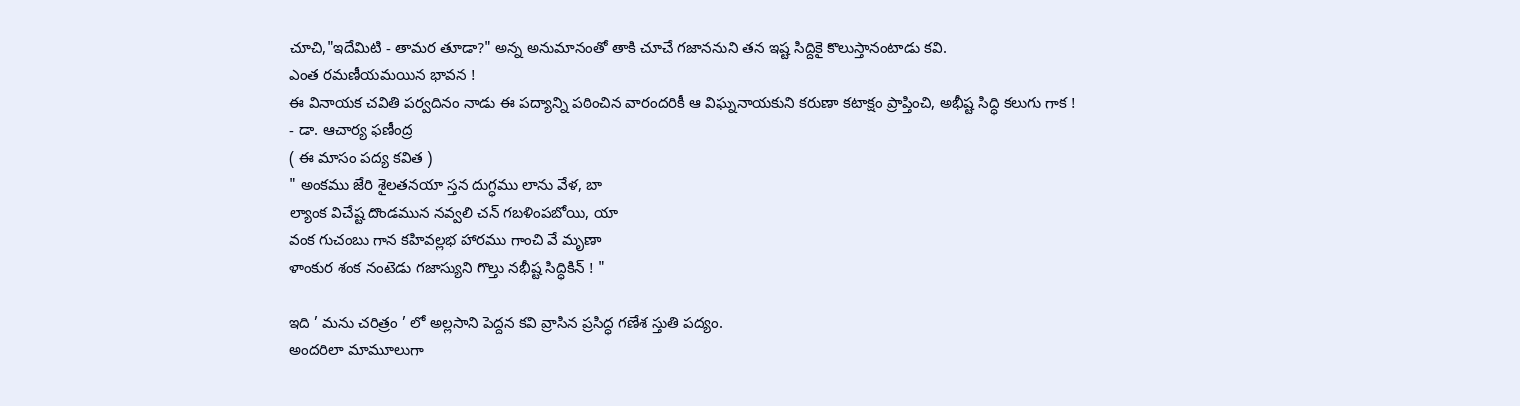చూచి,"ఇదేమిటి - తామర తూడా?" అన్న అనుమానంతో తాకి చూచే గజాననుని తన ఇష్ట సిద్దికై కొలుస్తానంటాడు కవి.
ఎంత రమణీయమయిన భావన !
ఈ వినాయక చవితి పర్వదినం నాడు ఈ పద్యాన్ని పఠించిన వారందరికీ ఆ విఘ్ననాయకుని కరుణా కటాక్షం ప్రాప్తించి, అభీష్ట సిద్ధి కలుగు గాక !
- డా. ఆచార్య ఫణీంద్ర
( ఈ మాసం పద్య కవిత )
" అంకము జేరి శైలతనయా స్తన దుగ్ధము లాను వేళ, బా
ల్యాంక విచేష్ట దొండమున నవ్వలి చన్ గబళింపబోయి, యా
వంక గుచంబు గాన కహివల్లభ హారము గాంచి వే మృణా
ళాంకుర శంక నంటెడు గజాస్యుని గొల్తు నభీష్ట సిద్ధికిన్ ! "

ఇది ’ మను చరిత్రం ’ లో అల్లసాని పెద్దన కవి వ్రాసిన ప్రసిద్ధ గణేశ స్తుతి పద్యం.
అందరిలా మామూలుగా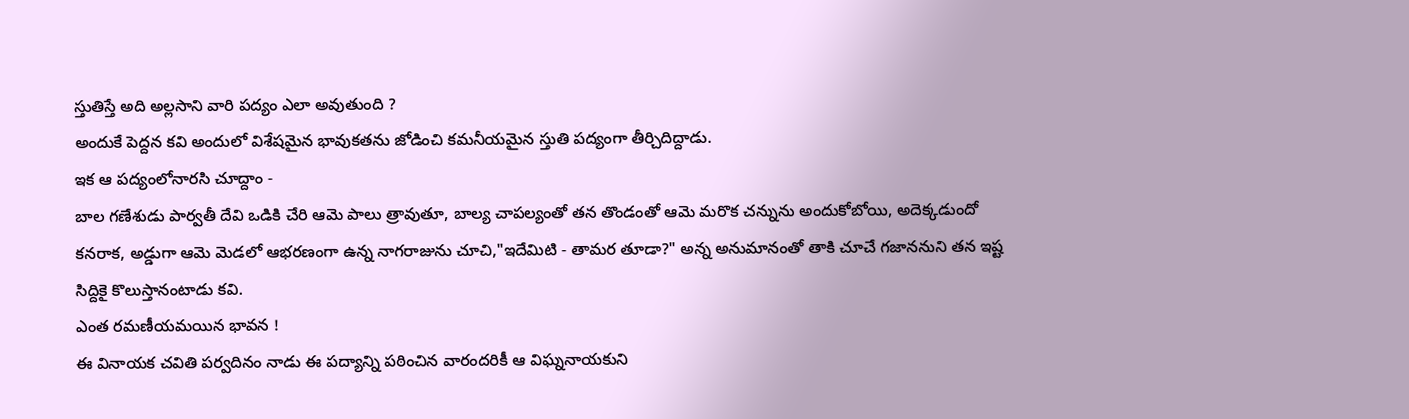స్తుతిస్తే అది అల్లసాని వారి పద్యం ఎలా అవుతుంది ?
అందుకే పెద్దన కవి అందులో విశేషమైన భావుకతను జోడించి కమనీయమైన స్తుతి పద్యంగా తీర్చిదిద్దాడు.
ఇక ఆ పద్యంలోనారసి చూద్దాం -
బాల గణేశుడు పార్వతీ దేవి ఒడికి చేరి ఆమె పాలు త్రావుతూ, బాల్య చాపల్యంతో తన తొండంతో ఆమె మరొక చన్నును అందుకోబోయి, అదెక్కడుందో కనరాక, అడ్డుగా ఆమె మెడలో ఆభరణంగా ఉన్న నాగరాజును చూచి,"ఇదేమిటి - తామర తూడా?" అన్న అనుమానంతో తాకి చూచే గజాననుని తన ఇష్ట సిద్దికై కొలుస్తానంటాడు కవి.
ఎంత రమణీయమయిన భావన !
ఈ వినాయక చవితి పర్వదినం నాడు ఈ పద్యాన్ని పఠించిన వారందరికీ ఆ విఘ్ననాయకుని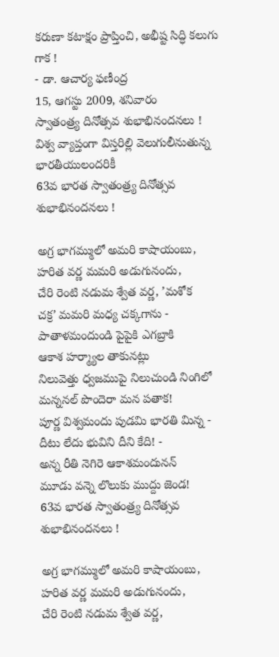కరుణా కటాక్షం ప్రాప్తించి, అభీష్ట సిద్ధి కలుగు గాక !
- డా. ఆచార్య ఫణీంద్ర
15, ఆగస్టు 2009, శనివారం
స్వాతంత్ర్య దినోత్సవ శుభాభినందనలు !
విశ్వ వ్యాప్తంగా విస్తరిల్లి వెలుగులీనుతున్న భారతీయులందరికీ
63వ భారత స్వాతంత్ర్య దినోత్సవ శుభాభినందనలు !

అగ్ర భాగమ్ములో అమరి కాషాయంబు,
హరిత వర్ణ మమరి అడుగునందు,
చేరి రెంటి నడుమ శ్వేత వర్ణ, ’మశోక
చక్ర’ మమరి మధ్య చక్కగాను -
పాతాళమందుండి పైపైకి ఎగబ్రాకి
ఆకాశ హర్మ్యాల తాకునట్లు
నిలువెత్తు ధ్వజముపై నిలుచుండి నింగిలో
మన్ననల్ పొందెరా మన పతాక!
పూర్ణ విశ్వమందు పుడమి భారతి మిన్న -
దీటు లేదు భువిని దీని కేది! -
అన్న రీతి నెగిరె ఆకాశమందునన్
మూడు వన్నె లొలుకు ముద్దు జెండ!
63వ భారత స్వాతంత్ర్య దినోత్సవ శుభాభినందనలు !

అగ్ర భాగమ్ములో అమరి కాషాయంబు,
హరిత వర్ణ మమరి అడుగునందు,
చేరి రెంటి నడుమ శ్వేత వర్ణ,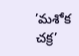’మశోక
చక్ర’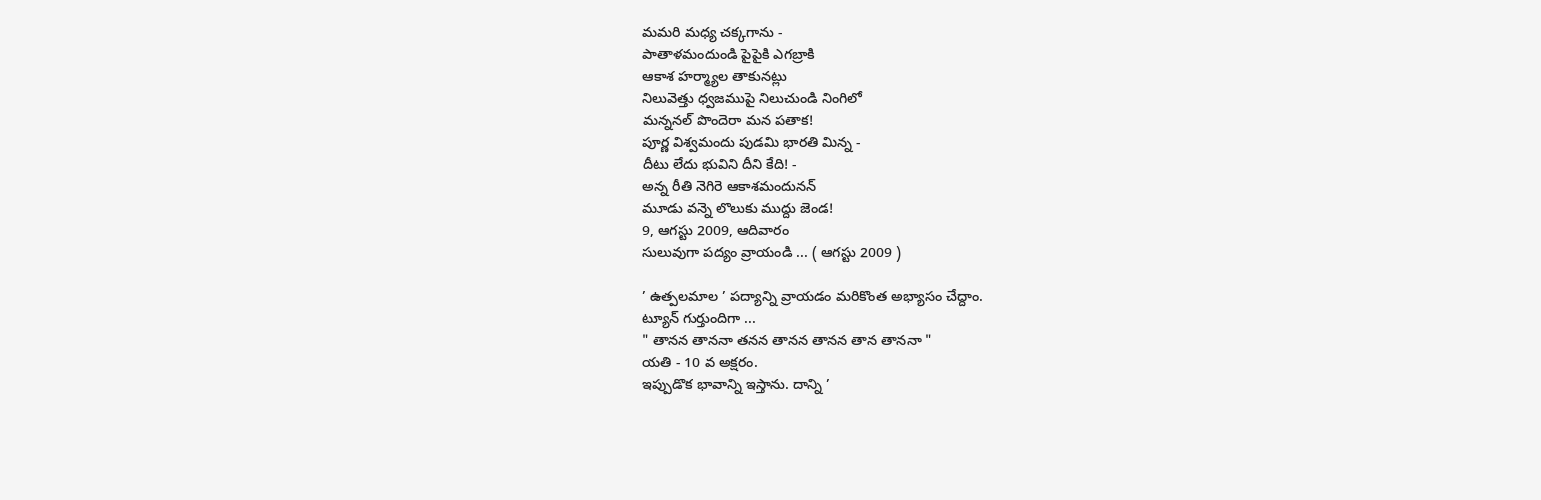మమరి మధ్య చక్కగాను -
పాతాళమందుండి పైపైకి ఎగబ్రాకి
ఆకాశ హర్మ్యాల తాకునట్లు
నిలువెత్తు ధ్వజముపై నిలుచుండి నింగిలో
మన్ననల్ పొందెరా మన పతాక!
పూర్ణ విశ్వమందు పుడమి భారతి మిన్న -
దీటు లేదు భువిని దీని కేది! -
అన్న రీతి నెగిరె ఆకాశమందునన్
మూడు వన్నె లొలుకు ముద్దు జెండ!
9, ఆగస్టు 2009, ఆదివారం
సులువుగా పద్యం వ్రాయండి ... ( ఆగస్టు 2009 )

’ ఉత్పలమాల ’ పద్యాన్ని వ్రాయడం మరికొంత అభ్యాసం చేద్దాం.
ట్యూన్ గుర్తుందిగా ...
" తానన తాననా తనన తానన తానన తాన తాననా "
యతి - 10 వ అక్షరం.
ఇప్పుడొక భావాన్ని ఇస్తాను. దాన్ని ’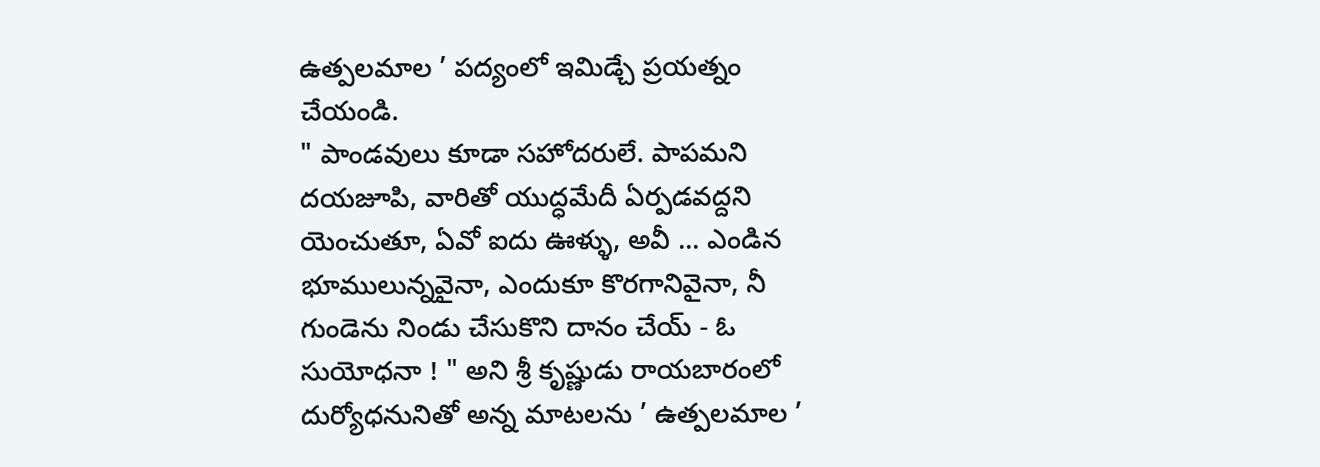ఉత్పలమాల ’ పద్యంలో ఇమిడ్చే ప్రయత్నం చేయండి.
" పాండవులు కూడా సహోదరులే. పాపమని దయజూపి, వారితో యుద్ధమేదీ ఏర్పడవద్దని యెంచుతూ, ఏవో ఐదు ఊళ్ళు, అవీ ... ఎండిన భూములున్నవైనా, ఎందుకూ కొరగానివైనా, నీ గుండెను నిండు చేసుకొని దానం చేయ్ - ఓ సుయోధనా ! " అని శ్రీ కృష్ణుడు రాయబారంలో దుర్యోధనునితో అన్న మాటలను ’ ఉత్పలమాల ’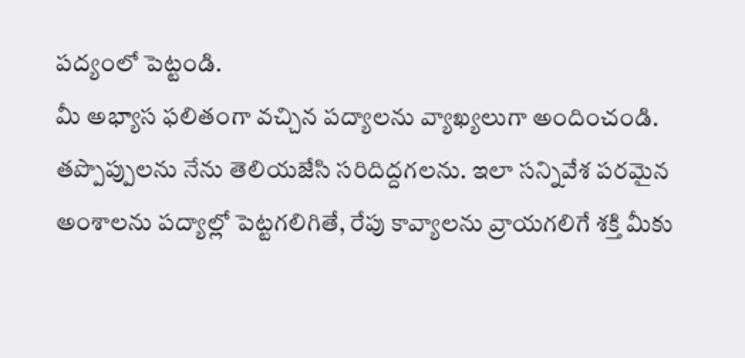పద్యంలో పెట్టండి.
మీ అభ్యాస ఫలితంగా వచ్చిన పద్యాలను వ్యాఖ్యలుగా అందించండి. తప్పొప్పులను నేను తెలియజేసి సరిదిద్దగలను. ఇలా సన్నివేశ పరమైన అంశాలను పద్యాల్లో పెట్టగలిగితే, రేపు కావ్యాలను వ్రాయగలిగే శక్తి మీకు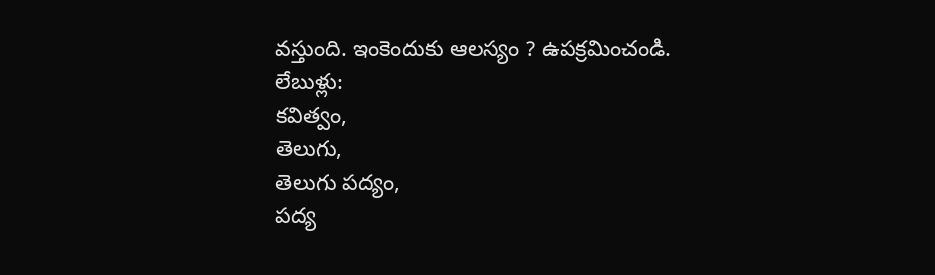వస్తుంది. ఇంకెందుకు ఆలస్యం ? ఉపక్రమించండి.
లేబుళ్లు:
కవిత్వం,
తెలుగు,
తెలుగు పద్యం,
పద్య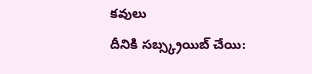కవులు
దీనికి సబ్స్క్రయిబ్ చేయి: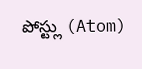పోస్ట్లు (Atom)